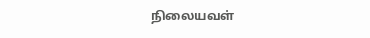நிலையவள்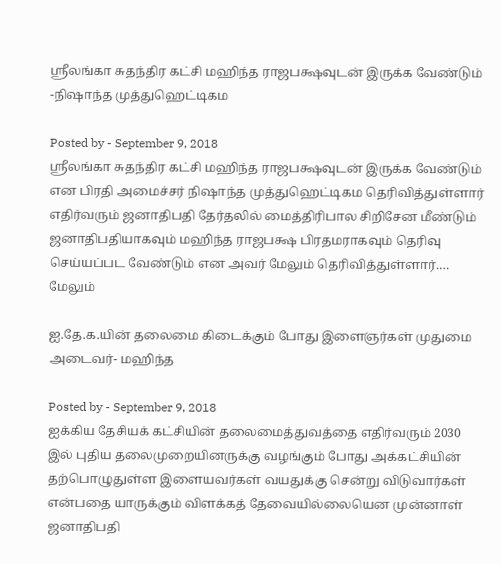ஸ்ரீலங்கா சுதந்திர கட்சி மஹிந்த ராஜபக்ஷவுடன் இருக்க வேண்டும் -நிஷாந்த முத்துஹெட்டிகம

Posted by - September 9, 2018
ஸ்ரீலங்கா சுதந்திர கட்சி மஹிந்த ராஜபக்ஷவுடன் இருக்க வேண்டும் என பிரதி அமைச்சர் நிஷாந்த முத்துஹெட்டிகம தெரிவித்துள்ளார் எதிர்வரும் ஜனாதிபதி தேர்தலில் மைத்திரிபால சிறிசேன மீண்டும் ஜனாதிபதியாகவும் மஹிந்த ராஜபக்ஷ பிரதமராகவும் தெரிவு செய்யப்பட வேண்டும் என அவர் மேலும் தெரிவித்துள்ளார்.…
மேலும்

ஐ.தே.க.யின் தலைமை கிடைக்கும் போது இளைஞர்கள் முதுமை அடைவர்- மஹிந்த

Posted by - September 9, 2018
ஐக்கிய தேசியக் கட்சியின் தலைமைத்துவத்தை எதிர்வரும் 2030 இல் புதிய தலைமுறையினருக்கு வழங்கும் போது அக்கட்சியின் தற்பொழுதுள்ள இளையவர்கள் வயதுக்கு சென்று விடுவார்கள் என்பதை யாருக்கும் விளக்கத் தேவையில்லையென முன்னாள் ஜனாதிபதி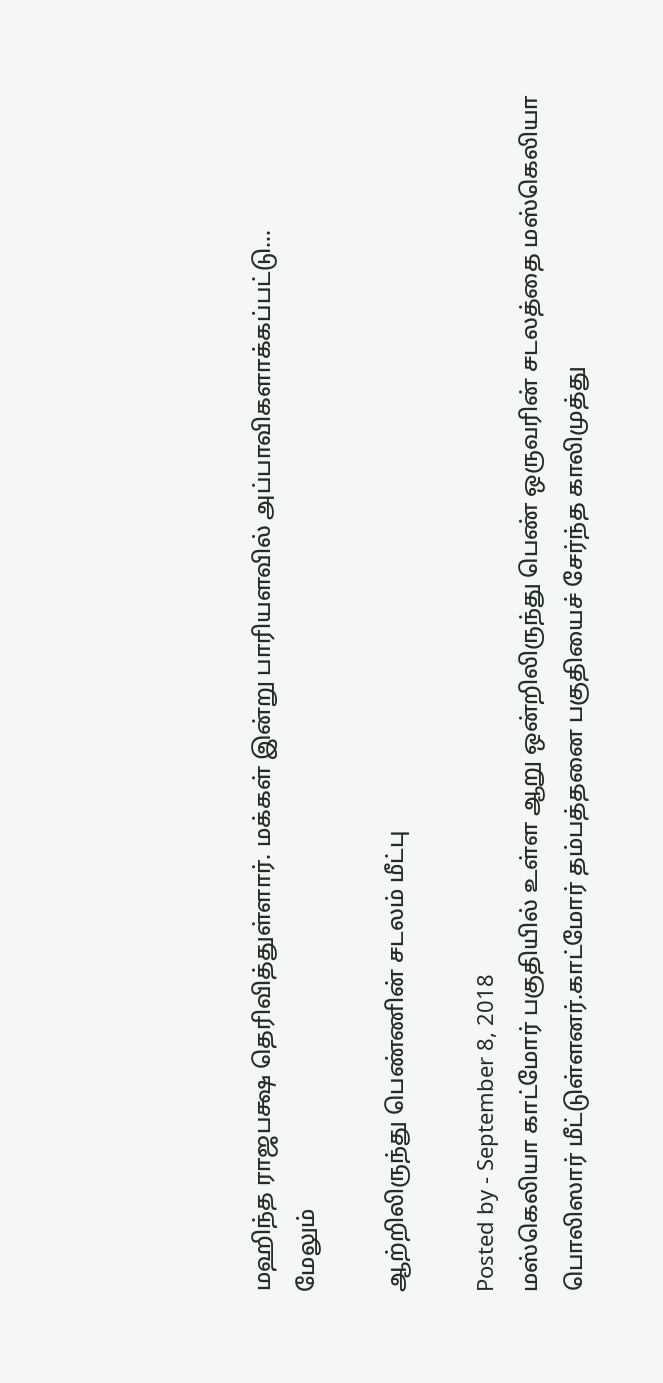மஹிந்த ராஜபக்ஷ தெரிவித்துள்ளார். மக்கள் இன்று பாரியளவில் அப்பாவிகளாக்கப்பட்டு…
மேலும்

ஆற்றிலிருந்து பெண்ணின் சடலம் மீட்பு

Posted by - September 8, 2018
மஸ்கெலியா காட்மோர் பகுதியில் உள்ள ஆறு ஒன்றிலிருந்து பெண் ஒருவரின் சடலத்தை மஸ்கெலியா பொலிஸார் மீட்டுள்ளனர்.காட்மோர் தம்பத்தனை பகுதியைச் சேர்ந்த காலிமுத்து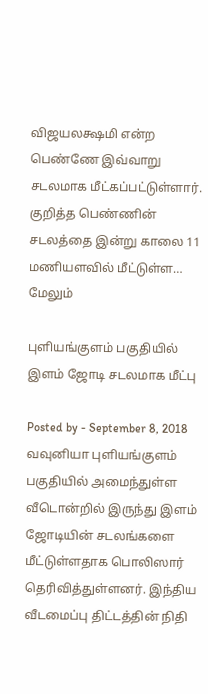விஜயலக்ஷமி என்ற பெண்ணே இவ்வாறு சடலமாக மீட்கப்பட்டுள்ளார். குறித்த பெண்ணின் சடலத்தை இன்று காலை 11 மணியளவில் மீட்டுள்ள…
மேலும்

புளியங்குளம் பகுதியில் இளம் ஜோடி சடலமாக மீட்பு

Posted by - September 8, 2018
வவுனியா புளியங்குளம் பகுதியில் அமைந்துள்ள வீடொன்றில் இருந்து இளம் ஜோடியின் சடலங்களை மீட்டுள்ளதாக பொலிஸார் தெரிவித்துள்ளனர். இந்திய வீடமைப்பு திட்டத்தின் நிதி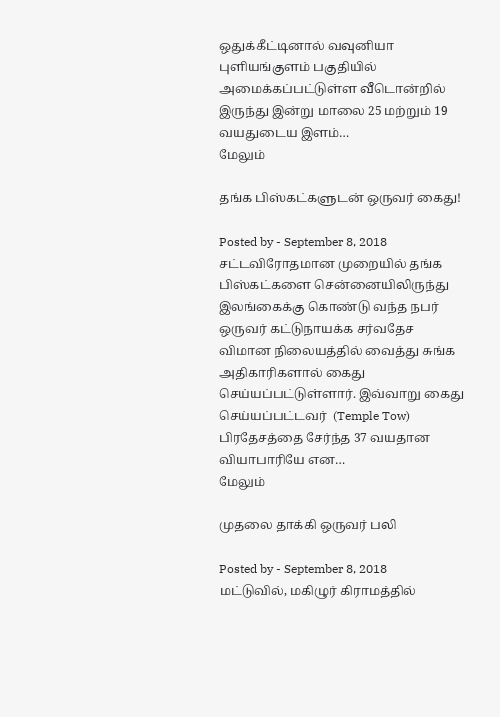ஒதுக்கீட்டினால் வவுனியா புளியங்குளம் பகுதியில் அமைக்கப்பட்டுள்ள வீடொன்றில் இருந்து இன்று மாலை 25 மற்றும் 19 வயதுடைய இளம்…
மேலும்

தங்க பிஸ்கட்களுடன் ஒருவர் கைது!

Posted by - September 8, 2018
சட்டவிரோதமான முறையில் தங்க பிஸ்கட்களை சென்னையிலிருந்து இலங்கைக்கு கொண்டு வந்த நபர் ஒருவர் கட்டுநாயக்க சர்வதேச விமான நிலையத்தில் வைத்து சுங்க அதிகாரிகளால் கைது செய்யப்பட்டுள்ளார். இவ்வாறு கைது செய்யப்பட்டவர்  (Temple Tow)  பிரதேசத்தை சேர்ந்த 37 வயதான வியாபாரியே என…
மேலும்

முதலை தாக்கி ஒருவர் பலி

Posted by - September 8, 2018
மட்டுவில், மகிழுர் கிராமத்தில்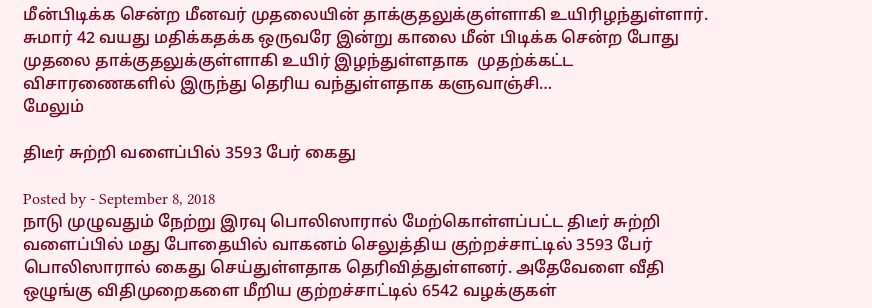மீன்பிடிக்க சென்ற மீனவர் முதலையின் தாக்குதலுக்குள்ளாகி உயிரிழந்துள்ளார். சுமார் 42 வயது மதிக்கதக்க ஒருவரே இன்று காலை மீன் பிடிக்க சென்ற போது முதலை தாக்குதலுக்குள்ளாகி உயிர் இழந்துள்ளதாக  முதற்க்கட்ட விசாரணைகளில் இருந்து தெரிய வந்துள்ளதாக களுவாஞ்சி…
மேலும்

திடீர் சுற்றி வளைப்பில் 3593 பேர் கைது

Posted by - September 8, 2018
நாடு முழுவதும் நேற்று இரவு பொலிஸாரால் மேற்கொள்ளப்பட்ட திடீர் சுற்றி வளைப்பில் மது போதையில் வாகனம் செலுத்திய குற்றச்சாட்டில் 3593 பேர் பொலிஸாரால் கைது செய்துள்ளதாக தெரிவித்துள்ளனர். அதேவேளை வீதி ஒழுங்கு விதிமுறைகளை மீறிய குற்றச்சாட்டில் 6542 வழக்குகள்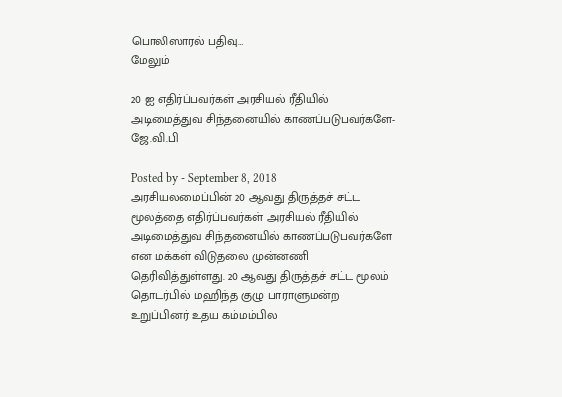பொலிஸாரல் பதிவு…
மேலும்

20 ஐ எதிர்ப்பவர்கள் அரசியல் ரீதியில் அடிமைத்துவ சிந்தனையில் காணப்படுபவர்களே- ஜே.வி.பி

Posted by - September 8, 2018
அரசியலமைப்பின் 20 ஆவது திருத்தச் சட்ட மூலத்தை எதிர்ப்பவர்கள் அரசியல் ரீதியில் அடிமைத்துவ சிந்தனையில் காணப்படுபவர்களே என மக்கள் விடுதலை முன்னணி தெரிவித்துள்ளது. 20 ஆவது திருத்தச் சட்ட மூலம் தொடர்பில் மஹிந்த குழு பாராளுமன்ற உறுப்பினர் உதய கம்மம்பில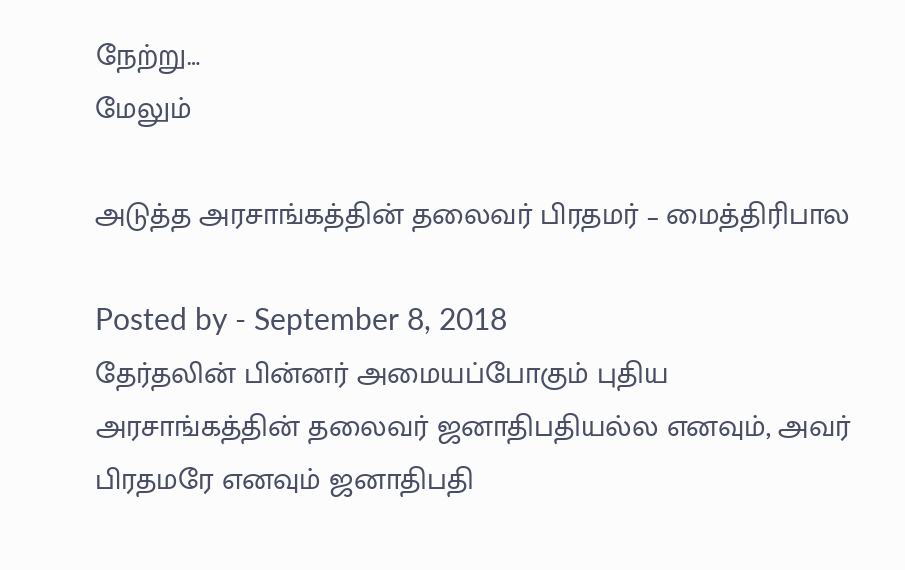நேற்று…
மேலும்

அடுத்த அரசாங்கத்தின் தலைவர் பிரதமர் – மைத்திரிபால

Posted by - September 8, 2018
தேர்தலின் பின்னர் அமையப்போகும் புதிய அரசாங்கத்தின் தலைவர் ஜனாதிபதியல்ல எனவும், அவர் பிரதமரே எனவும் ஜனாதிபதி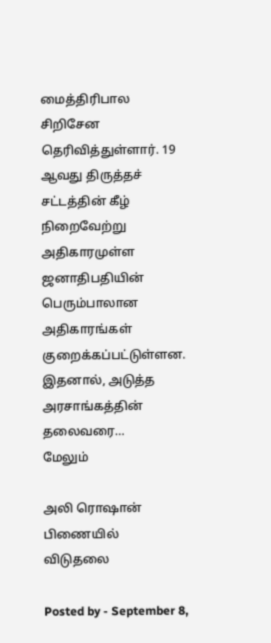மைத்திரிபால சிறிசேன தெரிவித்துள்ளார். 19 ஆவது திருத்தச் சட்டத்தின் கீழ் நிறைவேற்று அதிகாரமுள்ள ஜனாதிபதியின் பெரும்பாலான அதிகாரங்கள் குறைக்கப்பட்டுள்ளன. இதனால், அடுத்த அரசாங்கத்தின் தலைவரை…
மேலும்

அலி ரொஷான் பிணையில் விடுதலை

Posted by - September 8,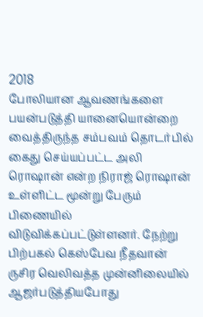2018
போலியான ஆவணங்களை பயன்படுத்தி யானையொன்றை வைத்திருந்த சம்பவம் தொடர்பில் கைது செய்யப்பட்ட அலி ரொஷான் என்ற நிராஜ் ரொஷான் உள்ளிட்ட மூன்று பேரும் பிணையில் விடுவிக்கப்பட்டுள்ளனர். நேற்று பிற்பகல் கெஸ்பேவ நீதவான் ருசிர வெலிவத்த முன்னிலையில் ஆஜர்படுத்தியபோது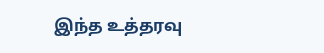இந்த உத்தரவு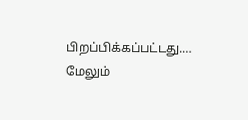பிறப்பிக்கப்பட்டது.…
மேலும்